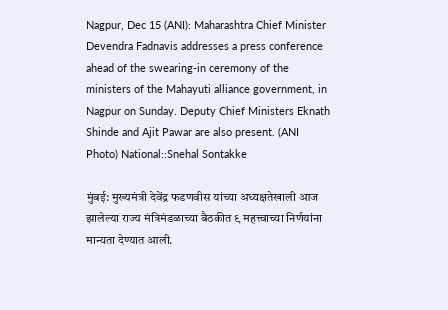Nagpur, Dec 15 (ANI): Maharashtra Chief Minister Devendra Fadnavis addresses a press conference ahead of the swearing-in ceremony of the ministers of the Mahayuti alliance government, in Nagpur on Sunday. Deputy Chief Ministers Eknath Shinde and Ajit Pawar are also present. (ANI Photo) National::Snehal Sontakke

मुंबई: मुख्यमंत्री देवेंद्र फडणवीस यांच्या अध्यक्षतेखाली आज झालेल्या राज्य मंत्रिमंडळाच्या बैठकीत ९ महत्त्वाच्या निर्णयांना मान्यता देण्यात आली.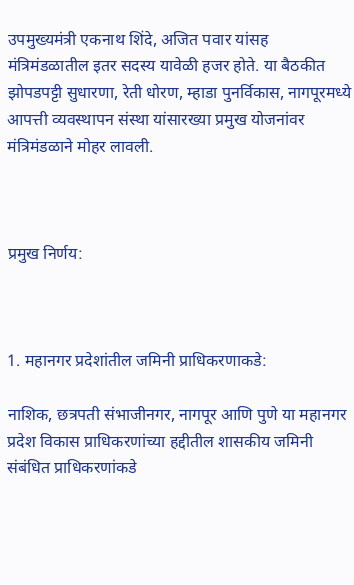उपमुख्यमंत्री एकनाथ शिंदे, अजित पवार यांसह मंत्रिमंडळातील इतर सदस्य यावेळी हजर होते. या बैठकीत झोपडपट्टी सुधारणा, रेती धोरण, म्हाडा पुनर्विकास, नागपूरमध्ये आपत्ती व्यवस्थापन संस्था यांसारख्या प्रमुख योजनांवर मंत्रिमंडळाने मोहर लावली.



प्रमुख निर्णय:



1. महानगर प्रदेशांतील जमिनी प्राधिकरणाकडे:

नाशिक, छत्रपती संभाजीनगर, नागपूर आणि पुणे या महानगर प्रदेश विकास प्राधिकरणांच्या हद्दीतील शासकीय जमिनी संबंधित प्राधिकरणांकडे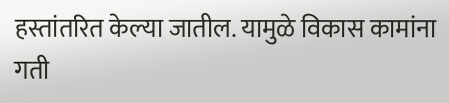हस्तांतरित केल्या जातील. यामुळे विकास कामांना गती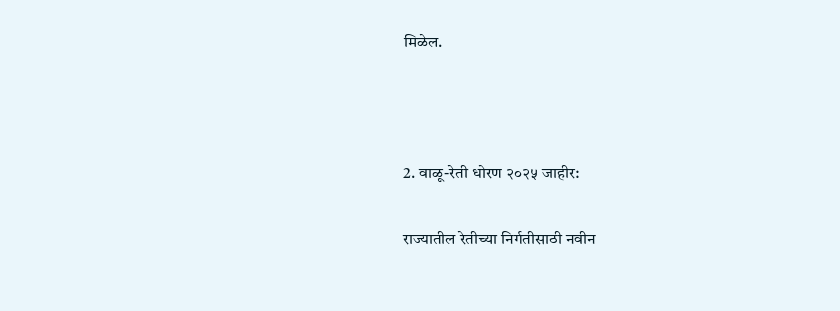मिळेल.



2. वाळू-रेती धोरण २०२५ जाहीर:

राज्यातील रेतीच्या निर्गतीसाठी नवीन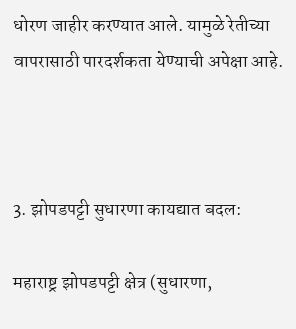धोरण जाहीर करण्यात आले. यामुळे रेतीच्या वापरासाठी पारदर्शकता येण्याची अपेक्षा आहे.



3. झोपडपट्टी सुधारणा कायद्यात बदल:

महाराष्ट्र झोपडपट्टी क्षेत्र (सुधारणा,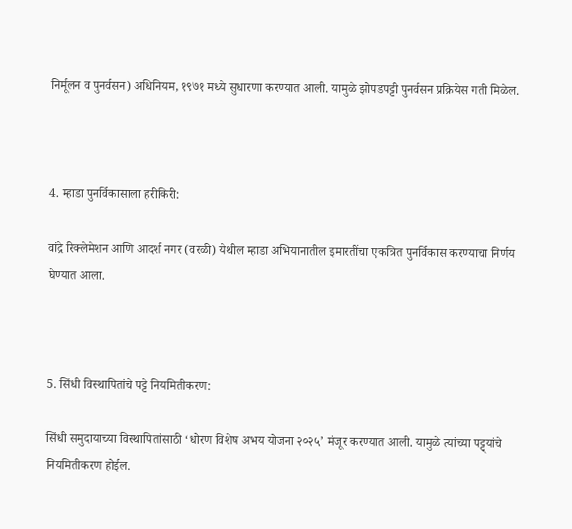निर्मूलन व पुनर्वसन) अधिनियम, १९७१ मध्ये सुधारणा करण्यात आली. यामुळे झोपडपट्टी पुनर्वसन प्रक्रियेस गती मिळेल.



4. म्हाडा पुनर्विकासाला हरीकिरी:

वांद्रे रिक्लेमेशन आणि आदर्श नगर (वरळी) येथील म्हाडा अभियानातील इमारतींचा एकत्रित पुनर्विकास करण्याचा निर्णय घेण्यात आला.



5. सिंधी विस्थापितांचे पट्टे नियमितीकरण:

सिंधी समुदायाच्या विस्थापितांसाठी ‘धोरण विशेष अभय योजना २०२५’ मंजूर करण्यात आली. यामुळे त्यांच्या पट्ट्यांचे नियमितीकरण होईल.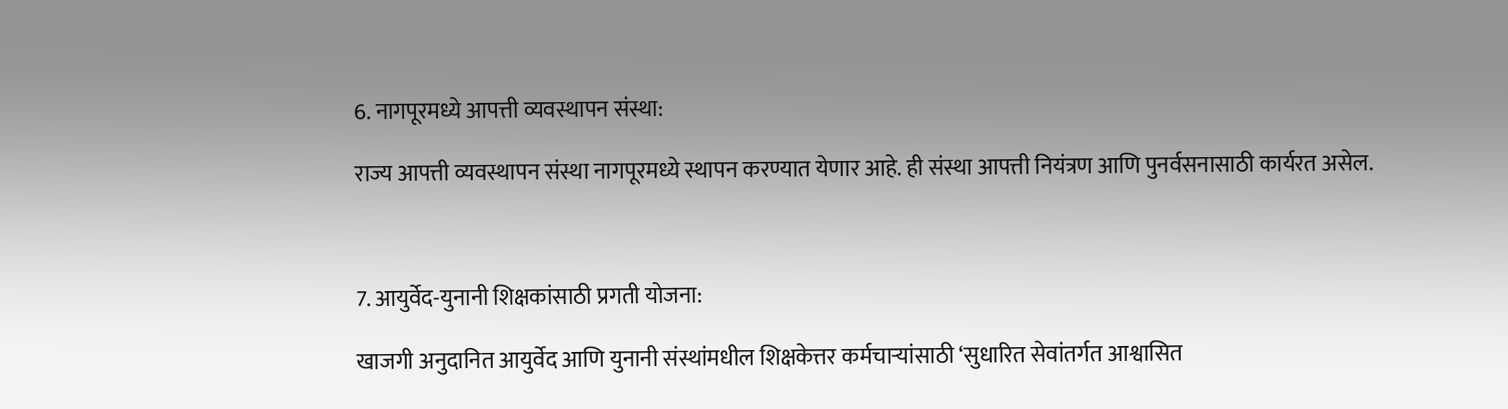6. नागपूरमध्ये आपत्ती व्यवस्थापन संस्था:

राज्य आपत्ती व्यवस्थापन संस्था नागपूरमध्ये स्थापन करण्यात येणार आहे. ही संस्था आपत्ती नियंत्रण आणि पुनर्वसनासाठी कार्यरत असेल.



7. आयुर्वेद-युनानी शिक्षकांसाठी प्रगती योजना:

खाजगी अनुदानित आयुर्वेद आणि युनानी संस्थांमधील शिक्षकेत्तर कर्मचाऱ्यांसाठी ‘सुधारित सेवांतर्गत आश्वासित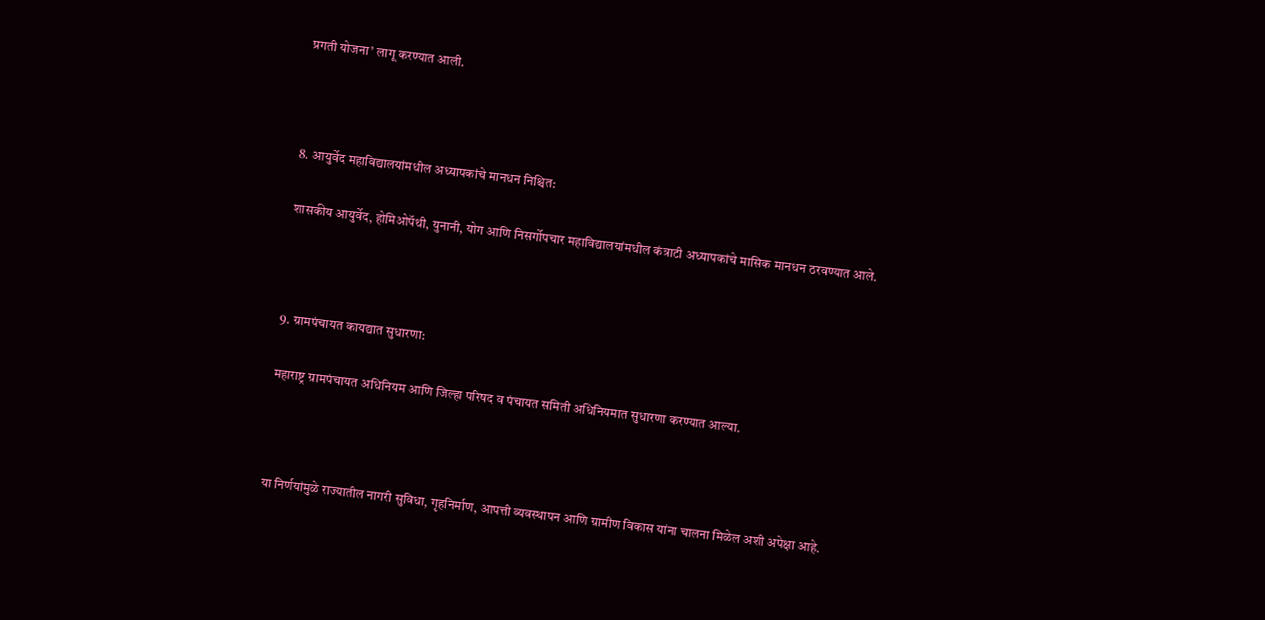प्रगती योजना’ लागू करण्यात आली.



8. आयुर्वेद महाविद्यालयांमधील अध्यापकांचे मानधन निश्चित:

शासकीय आयुर्वेद, होमिओपॅथी, युनानी, योग आणि निसर्गोपचार महाविद्यालयांमधील कंत्राटी अध्यापकांचे मासिक मानधन ठरवण्यात आले.



9. ग्रामपंचायत कायद्यात सुधारणा:

महाराष्ट्र ग्रामपंचायत अधिनियम आणि जिल्हा परिषद व पंचायत समिती अधिनियमात सुधारणा करण्यात आल्या.



या निर्णयांमुळे राज्यातील नागरी सुविधा, गृहनिर्माण, आपत्ती व्यवस्थापन आणि ग्रामीण विकास यांना चालना मिळेल अशी अपेक्षा आहे.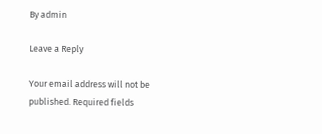By admin

Leave a Reply

Your email address will not be published. Required fields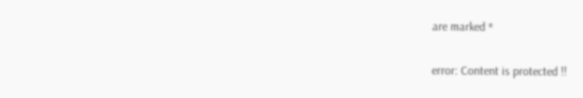are marked *

error: Content is protected !!